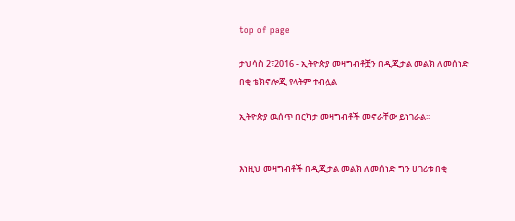top of page

ታህሳስ 2፣2016 - ኢትዮጵያ መዛግብቶቿን በዲጂታል መልክ ለመሰነድ በቂ ቴክኖሎጂ የላትም ተብሏል

ኢትዮጵያ ዉሰጥ በርካታ መዛግብቶች መኖራቸው ይነገራል፡፡


እነዚህ መዛግብቶች በዲጂታል መልክ ለመሰነድ ግን ሀገሪቱ በቂ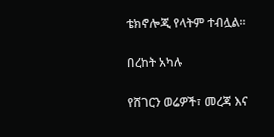ቴክኖሎጂ የላትም ተብሏል፡፡


በረከት አካሉ


የሸገርን ወሬዎች፣ መረጃ እና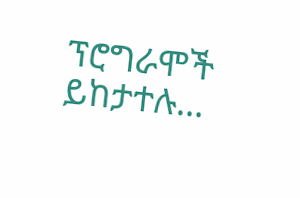ፕሮግራሞች ይከታተሉ…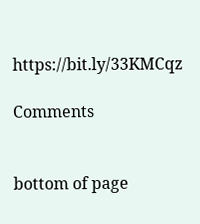https://bit.ly/33KMCqz

Comments


bottom of page